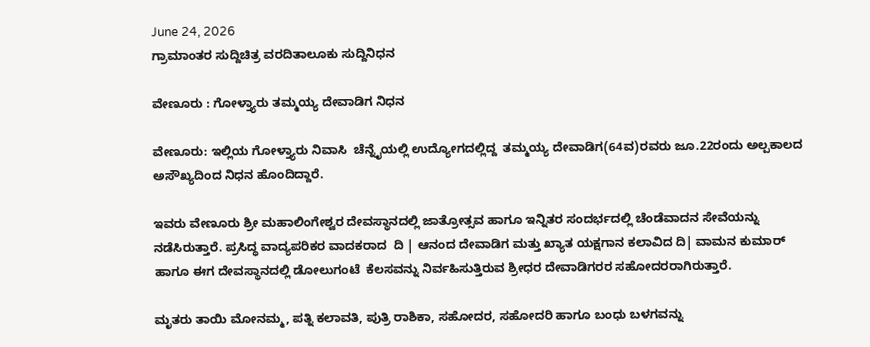June 24, 2026
ಗ್ರಾಮಾಂತರ ಸುದ್ದಿಚಿತ್ರ ವರದಿತಾಲೂಕು ಸುದ್ದಿನಿಧನ

ವೇಣೂರು : ಗೋಳ್ತ್ಯಾರು ತಮ್ಮಯ್ಯ ದೇವಾಡಿಗ ನಿಧನ

ವೇಣೂರು: ಇಲ್ಲಿಯ ಗೋಳ್ತ್ಯಾರು ನಿವಾಸಿ  ಚೆನ್ನೈಯಲ್ಲಿ ಉದ್ಯೋಗದಲ್ಲಿದ್ದ  ತಮ್ಮಯ್ಯ ದೇವಾಡಿಗ(64ವ)ರವರು ಜೂ.22ರಂದು ಅಲ್ಪಕಾಲದ ಅಸೌಖ್ಯದಿಂದ ನಿಧನ ಹೊಂದಿದ್ದಾರೆ.

ಇವರು ವೇಣೂರು ಶ್ರೀ ಮಹಾಲಿಂಗೇಶ್ವರ ದೇವಸ್ಥಾನದಲ್ಲಿ ಜಾತ್ರೋತ್ಸವ ಹಾಗೂ ಇನ್ನಿತರ ಸಂದರ್ಭದಲ್ಲಿ ಚೆಂಡೆವಾದನ ಸೇವೆಯನ್ನು ನಡೆಸಿರುತ್ತಾರೆ. ಪ್ರಸಿದ್ಧ ವಾದ್ಯಪರಿಕರ ವಾದಕರಾದ  ದಿ | ಆನಂದ ದೇವಾಡಿಗ ಮತ್ತು ಖ್ಯಾತ ಯಕ್ಷಗಾನ ಕಲಾವಿದ ದಿ| ವಾಮನ ಕುಮಾರ್ ಹಾಗೂ ಈಗ ದೇವಸ್ಥಾನದಲ್ಲಿ ಡೋಲುಗಂಟೆ  ಕೆಲಸವನ್ನು ನಿರ್ವಹಿಸುತ್ತಿರುವ ಶ್ರೀಧರ ದೇವಾಡಿಗರರ ಸಹೋದರರಾಗಿರುತ್ತಾರೆ.

ಮೃತರು ತಾಯಿ ಮೋನಮ್ಮ, ಪತ್ನಿ ಕಲಾವತಿ, ಪುತ್ರಿ ರಾಶಿಕಾ, ಸಹೋದರ, ಸಹೋದರಿ ಹಾಗೂ ಬಂಧು ಬಳಗವನ್ನು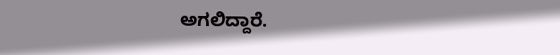ಅಗಲಿದ್ದಾರೆ.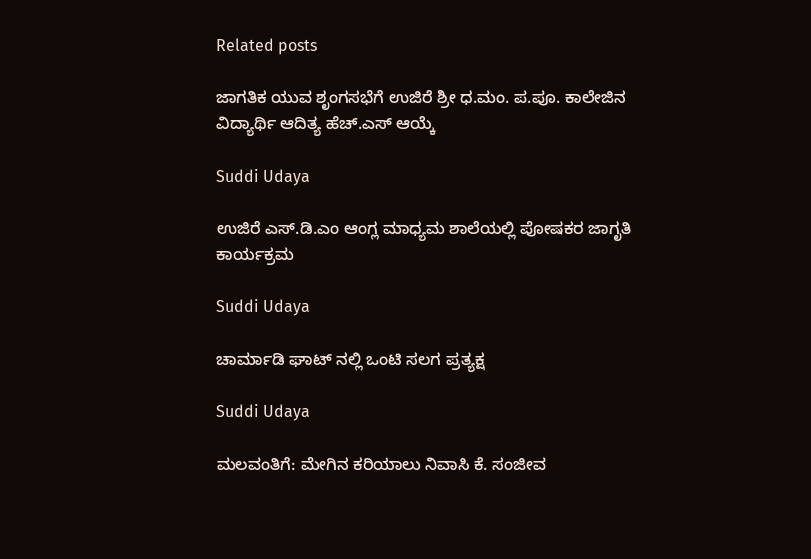Related posts

ಜಾಗತಿಕ ಯುವ ಶೃಂಗಸಭೆಗೆ ಉಜಿರೆ ಶ್ರೀ ಧ.ಮಂ. ಪ.ಪೂ. ಕಾಲೇಜಿನ ವಿದ್ಯಾರ್ಥಿ ಆದಿತ್ಯ ಹೆಚ್.ಎಸ್ ಆಯ್ಕೆ

Suddi Udaya

ಉಜಿರೆ ಎಸ್‌.ಡಿ.ಎಂ ಆಂಗ್ಲ ಮಾಧ್ಯಮ ಶಾಲೆಯಲ್ಲಿ ಪೋಷಕರ ಜಾಗೃತಿ ಕಾರ್ಯಕ್ರಮ

Suddi Udaya

ಚಾರ್ಮಾಡಿ ಘಾಟ್ ನಲ್ಲಿ ಒಂಟಿ ಸಲಗ ಪ್ರತ್ಯಕ್ಷ

Suddi Udaya

ಮಲವಂತಿಗೆ: ಮೇಗಿನ ಕರಿಯಾಲು ನಿವಾಸಿ ಕೆ. ಸಂಜೀವ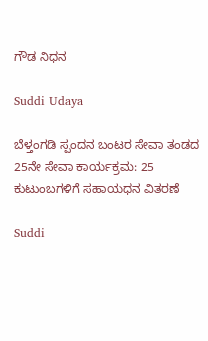ಗೌಡ ನಿಧನ

Suddi Udaya

ಬೆಳ್ತಂಗಡಿ ಸ್ಪಂದನ ಬಂಟರ ಸೇವಾ ತಂಡದ 25ನೇ ಸೇವಾ ಕಾರ್ಯಕ್ರಮ: 25 ಕುಟುಂಬಗಳಿಗೆ ಸಹಾಯಧನ ವಿತರಣೆ

Suddi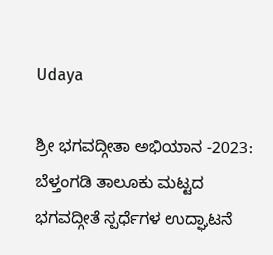Udaya

ಶ್ರೀ ಭಗವದ್ಗೀತಾ ಅಭಿಯಾನ -2023: ಬೆಳ್ತಂಗಡಿ ತಾಲೂಕು ಮಟ್ಟದ ಭಗವದ್ಗೀತೆ ಸ್ಪರ್ಧೆಗಳ ಉದ್ಘಾಟನೆ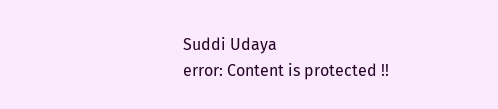Suddi Udaya
error: Content is protected !!